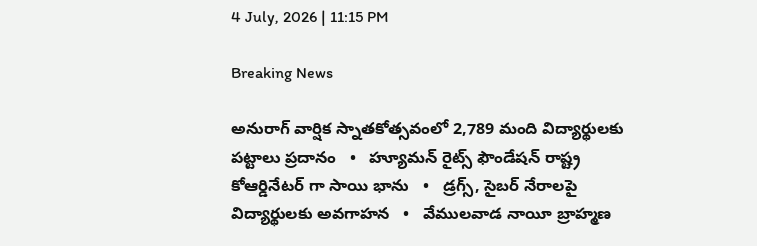4 July, 2026 | 11:15 PM

Breaking News

అనురాగ్ వార్షిక స్నాతకోత్సవంలో 2,789 మంది విద్యార్థులకు పట్టాలు ప్రదానం   •   హ్యూమన్‌ రైట్స్‌ ఫౌండేషన్‌ రాష్ట్ర కోఆర్డినేటర్ గా సాయి భాను   •   డ్రగ్స్, సైబర్ నేరాలపై విద్యార్థులకు అవగాహన   •   వేములవాడ నాయీ బ్రాహ్మణ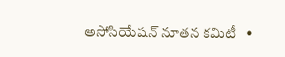అసోసియేషన్‌ నూతన కమిటీ   •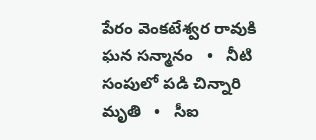పేరం వెంకటేశ్వర రావుకి ఘన సన్మానం   •   నీటి సంపులో పడి చిన్నారి మృతి   •   సీఐ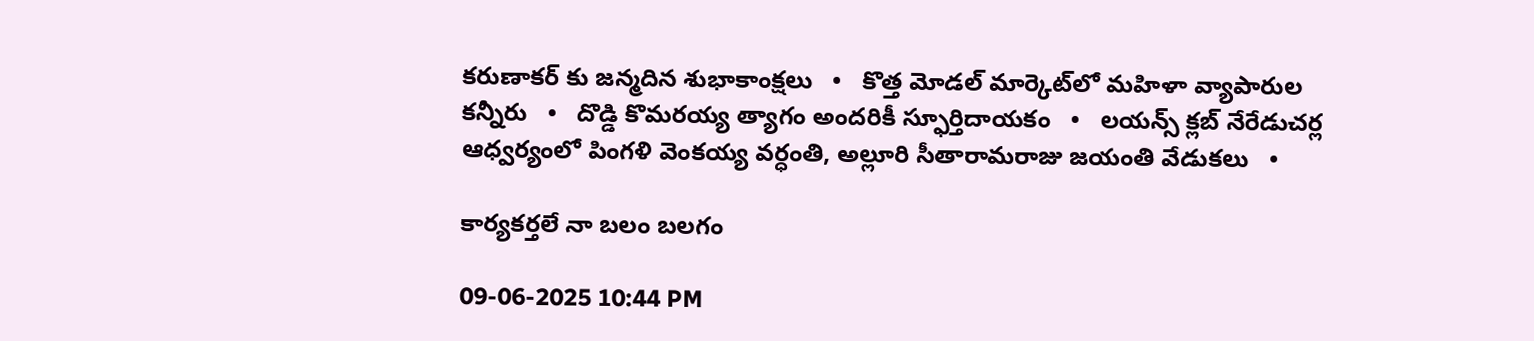కరుణాకర్ కు జన్మదిన శుభాకాంక్షలు   •   కొత్త మోడల్ మార్కెట్‌లో మహిళా వ్యాపారుల కన్నీరు   •   దొడ్డి కొమరయ్య త్యాగం అందరికీ స్ఫూర్తిదాయకం   •   లయన్స్ క్లబ్ నేరేడుచర్ల ఆధ్వర్యంలో పింగళి వెంకయ్య వర్ధంతి, అల్లూరి సీతారామరాజు జయంతి వేడుకలు   •

కార్యకర్తలే నా బలం బలగం

09-06-2025 10:44 PM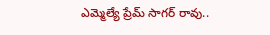ఎమ్మెల్యే ప్రేమ్ సాగర్ రావు..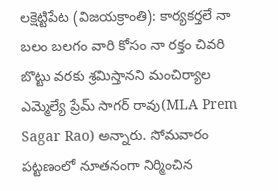లక్షెట్టిపేట (విజయక్రాంతి): కార్యకర్తలే నా బలం బలగం వారి కోసం నా రక్తం చివరి బొట్టు వరకు శ్రమిస్తానని మంచిర్యాల ఎమ్మెల్యే ప్రేమ్ సాగర్ రావు(MLA Prem Sagar Rao) అన్నారు. సోమవారం పట్టణంలో నూతనంగా నిర్మించిన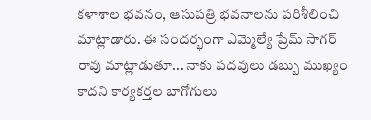కళాశాల భవనం, ఆసుపత్రి భవనాలను పరిశీలించి మాట్లాడారు. ఈ సందర్భంగా ఎమ్మెల్యే ప్రేమ్ సాగర్ రావు మాట్లాడుతూ... నాకు పదవులు డబ్బు ముఖ్యం కాదని కార్యకర్తల బాగోగులు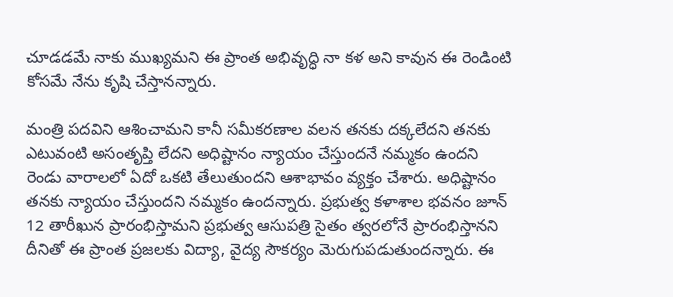చూడడమే నాకు ముఖ్యమని ఈ ప్రాంత అభివృద్ధి నా కళ అని కావున ఈ రెండింటి కోసమే నేను కృషి చేస్తానన్నారు.

మంత్రి పదవిని ఆశించామని కానీ సమీకరణాల వలన తనకు దక్కలేదని తనకు ఎటువంటి అసంతృప్తి లేదని అధిష్టానం న్యాయం చేస్తుందనే నమ్మకం ఉందని రెండు వారాలలో ఏదో ఒకటి తేలుతుందని ఆశాభావం వ్యక్తం చేశారు. అధిష్టానం తనకు న్యాయం చేస్తుందని నమ్మకం ఉందన్నారు. ప్రభుత్వ కళాశాల భవనం జూన్ 12 తారీఖున ప్రారంభిస్తామని ప్రభుత్వ ఆసుపత్రి సైతం త్వరలోనే ప్రారంభిస్తానని దీనితో ఈ ప్రాంత ప్రజలకు విద్యా, వైద్య సౌకర్యం మెరుగుపడుతుందన్నారు. ఈ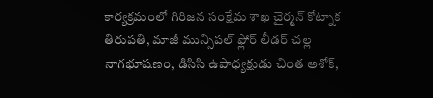కార్యక్రమంలో గిరిజన సంక్షేమ శాఖ చైర్మన్ కోట్నాక తిరుపతి, మాజీ మున్సిపల్ ఫ్లోర్ లీడర్ చల్ల నాగభూషణం, డిసిసి ఉపాధ్యక్షుడు చింత అశోక్,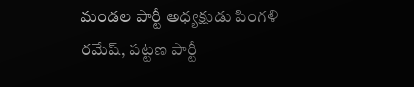మండల పార్టీ అధ్యక్షుడు పింగళి రమేష్, పట్టణ పార్టీ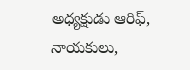అధ్యక్షుడు ఆరిఫ్, నాయకులు,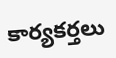కార్యకర్తలు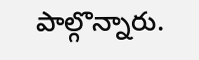పాల్గొన్నారు.